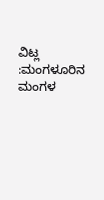ವಿಟ್ಲ :ಮಂಗಳೂರಿನ ಮಂಗಳ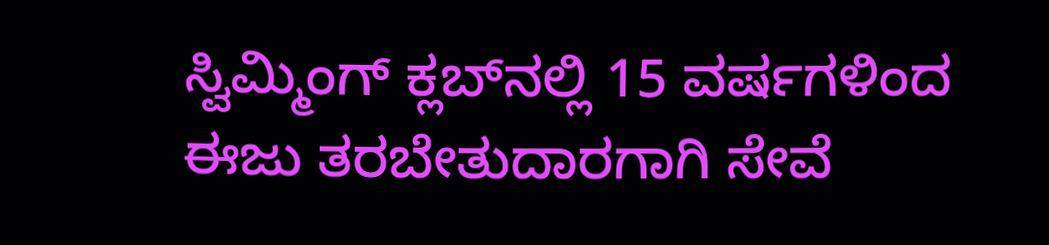ಸ್ವಿಮ್ಮಿಂಗ್ ಕ್ಲಬ್‍ನಲ್ಲಿ 15 ವರ್ಷಗಳಿಂದ ಈಜು ತರಬೇತುದಾರಗಾಗಿ ಸೇವೆ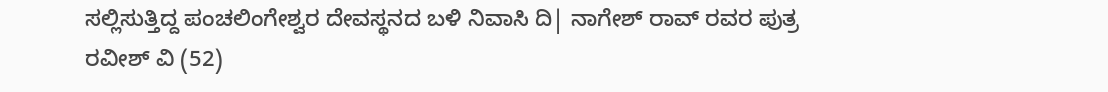ಸಲ್ಲಿಸುತ್ತಿದ್ದ ಪಂಚಲಿಂಗೇಶ್ವರ ದೇವಸ್ಥನದ ಬಳಿ ನಿವಾಸಿ ದಿ| ನಾಗೇಶ್ ರಾವ್ ರವರ ಪುತ್ರ ರವೀಶ್ ವಿ (52)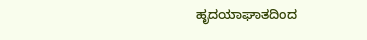ಹೃದಯಾಘಾತದಿಂದ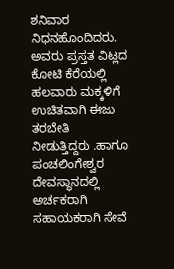ಶನಿವಾರ ನಿಧನಹೊಂದಿದರು. ಅವರು ಪ್ರಸ್ತತ ವಿಟ್ಲದ ಕೋಟಿ ಕೆರೆಯಲ್ಲಿ ಹಲವಾರು ಮಕ್ಕಳಿಗೆ ಉಚಿತವಾಗಿ ಈಜು ತರಬೇತಿ ನೀಡುತ್ತಿದ್ದರು .ಹಾಗೂ ಪಂಚಲಿಂಗೇಶ್ವರ ದೇವಸ್ಥಾನದಲ್ಲಿ ಅರ್ಚಕರಾಗಿ ಸಹಾಯಕರಾಗಿ ಸೇವೆ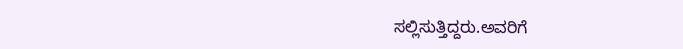ಸಲ್ಲಿಸುತ್ತಿದ್ದರು.ಅವರಿಗೆ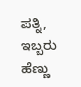ಪತ್ನಿ, ಇಬ್ಬರು ಹೆಣ್ಣು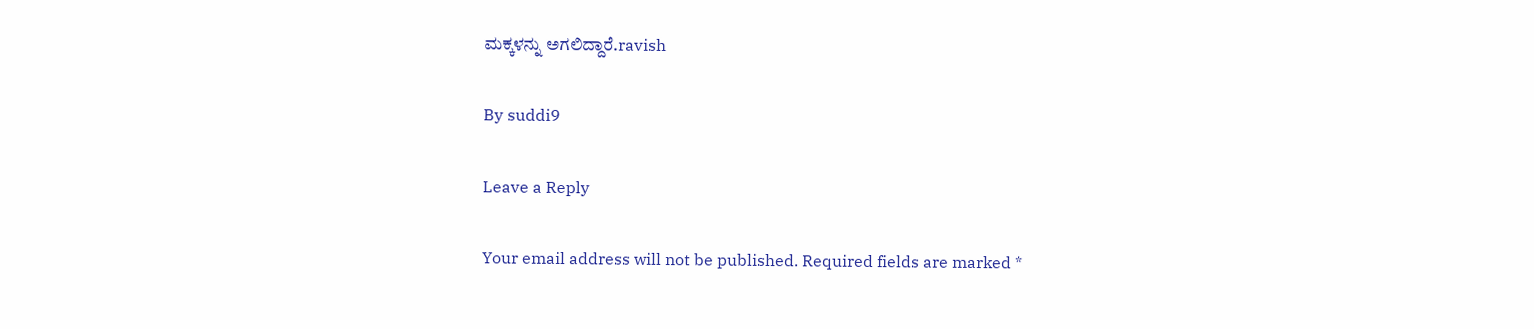ಮಕ್ಕಳನ್ನು ಅಗಲಿದ್ದಾರೆ.ravish

By suddi9

Leave a Reply

Your email address will not be published. Required fields are marked *